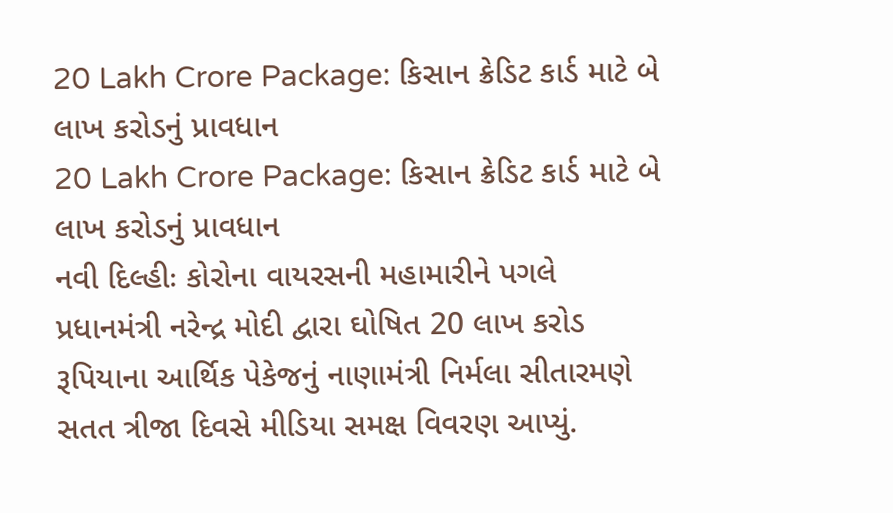20 Lakh Crore Package: કિસાન ક્રેડિટ કાર્ડ માટે બે લાખ કરોડનું પ્રાવધાન
20 Lakh Crore Package: કિસાન ક્રેડિટ કાર્ડ માટે બે લાખ કરોડનું પ્રાવધાન
નવી દિલ્હીઃ કોરોના વાયરસની મહામારીને પગલે પ્રધાનમંત્રી નરેન્દ્ર મોદી દ્વારા ઘોષિત 20 લાખ કરોડ રૂપિયાના આર્થિક પેકેજનું નાણામંત્રી નિર્મલા સીતારમણે સતત ત્રીજા દિવસે મીડિયા સમક્ષ વિવરણ આપ્યું.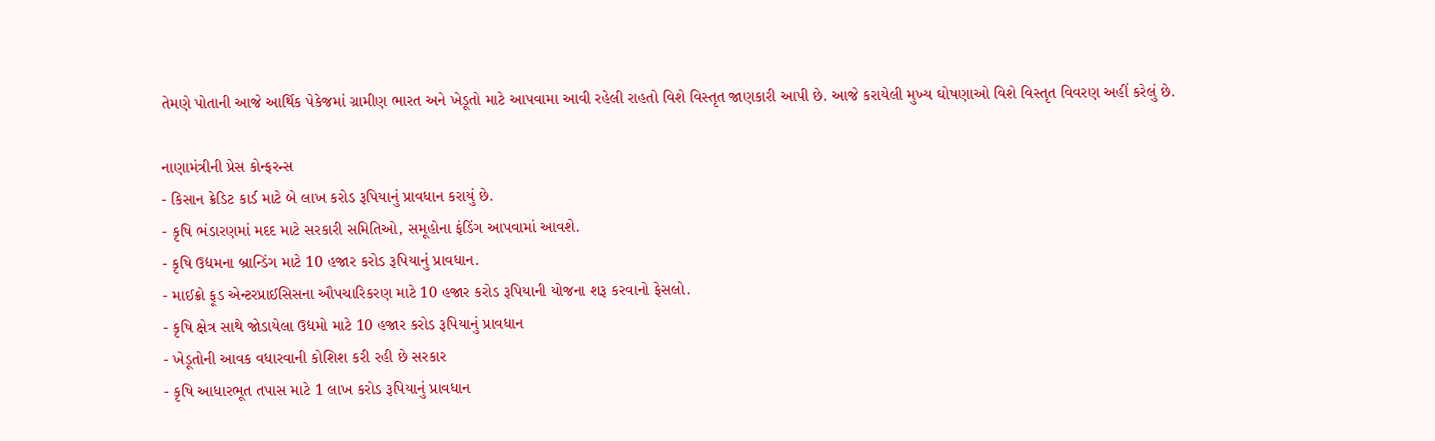તેમણે પોતાની આજે આર્થિક પેકેજમાં ગ્રામીણ ભારત અને ખેડૂતો માટે આપવામા આવી રહેલી રાહતો વિશે વિસ્તૃત જાણકારી આપી છે. આજે કરાયેલી મુખ્ય ઘોષણાઓ વિશે વિસ્તૃત વિવરણ અહીં કરેલું છે.

નાણામંત્રીની પ્રેસ કોન્ફરન્સ
- કિસાન ક્રેડિટ કાર્ડ માટે બે લાખ કરોડ રૂપિયાનું પ્રાવધાન કરાયું છે.
- કૃષિ ભંડારણમાં મદદ માટે સરકારી સમિતિઓ, સમૂહોના ફંડિંગ આપવામાં આવશે.
- કૃષિ ઉદ્યમના બ્રાન્ડિંગ માટે 10 હજાર કરોડ રૂપિયાનું પ્રાવધાન.
- માઈક્રો ફૂડ એન્ટરપ્રાઈસિસના ઔપચારિકરણ માટે 10 હજાર કરોડ રૂપિયાની યોજના શરૂ કરવાનો ફેસલો.
- કૃષિ ક્ષેત્ર સાથે જોડાયેલા ઉદ્યમો માટે 10 હજાર કરોડ રૂપિયાનું પ્રાવધાન
- ખેડૂતોની આવક વધારવાની કોશિશ કરી રહી છે સરકાર
- કૃષિ આધારભૂત તપાસ માટે 1 લાખ કરોડ રૂપિયાનું પ્રાવધાન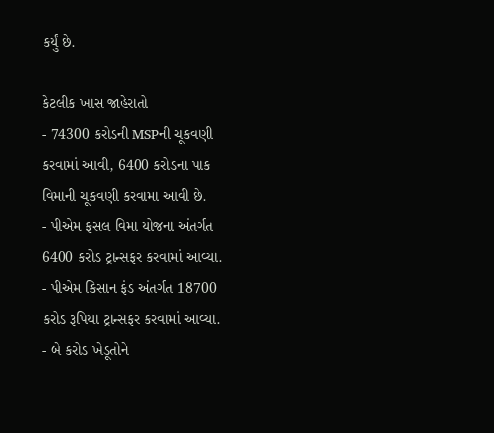કર્યું છે.

કેટલીક ખાસ જાહેરાતો
- 74300 કરોડની MSPની ચૂકવણી કરવામાં આવી, 6400 કરોડના પાક વિમાની ચૂકવણી કરવામા આવી છે.
- પીએમ ફસલ વિમા યોજના અંતર્ગત 6400 કરોડ ટ્રાન્સફર કરવામાં આવ્યા.
- પીએમ કિસાન ફંડ અંતર્ગત 18700 કરોડ રૂપિયા ટ્રાન્સફર કરવામાં આવ્યા.
- બે કરોડ ખેડૂતોને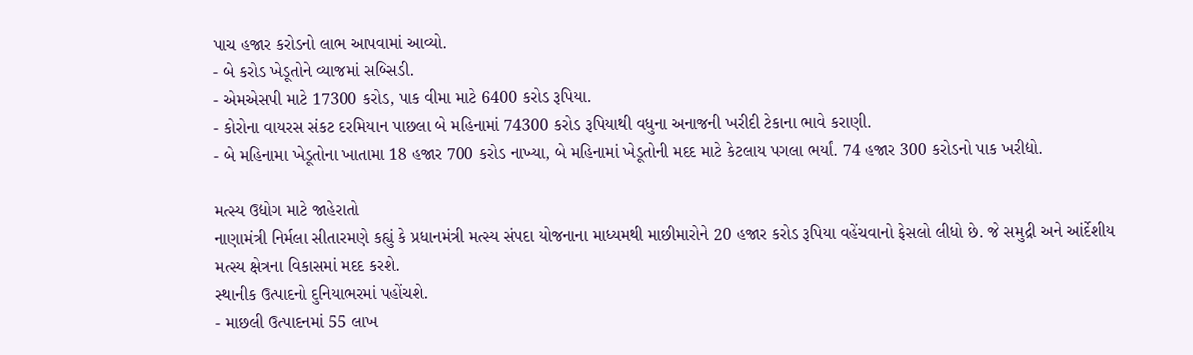પાચ હજાર કરોડનો લાભ આપવામાં આવ્યો.
- બે કરોડ ખેડૂતોને વ્યાજમાં સબ્સિડી.
- એમએસપી માટે 17300 કરોડ, પાક વીમા માટે 6400 કરોડ રૂપિયા.
- કોરોના વાયરસ સંકટ દરમિયાન પાછલા બે મહિનામાં 74300 કરોડ રૂપિયાથી વધુના અનાજની ખરીદી ટેકાના ભાવે કરાણી.
- બે મહિનામા ખેડૂતોના ખાતામા 18 હજાર 700 કરોડ નાખ્યા, બે મહિનામાં ખેડૂતોની મદદ માટે કેટલાય પગલા ભર્યાં. 74 હજાર 300 કરોડનો પાક ખરીદ્યો.

મત્સ્ય ઉદ્યોગ માટે જાહેરાતો
નાણામંત્રી નિર્મલા સીતારમણે કહ્યું કે પ્રધાનમંત્રી મત્સ્ય સંપદા યોજનાના માધ્યમથી માછીમારોને 20 હજાર કરોડ રૂપિયા વહેંચવાનો ફેસલો લીધો છે. જે સમુદ્રી અને આંર્દેશીય મત્સ્ય ક્ષેત્રના વિકાસમાં મદદ કરશે.
સ્થાનીક ઉત્પાદનો દુનિયાભરમાં પહોંચશે.
- માછલી ઉત્પાદનમાં 55 લાખ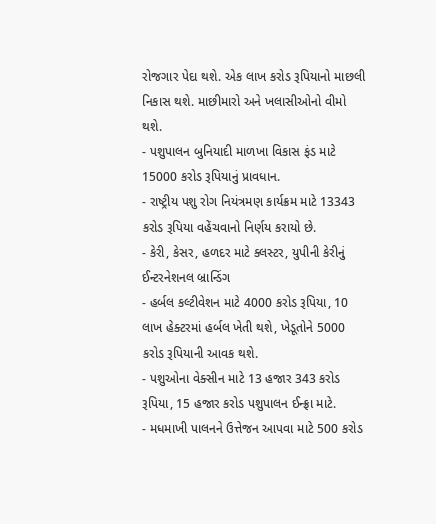રોજગાર પેદા થશે. એક લાખ કરોડ રૂપિયાનો માછલી નિકાસ થશે. માછીમારો અને ખલાસીઓનો વીમો થશે.
- પશુપાલન બુનિયાદી માળખા વિકાસ ફંડ માટે 15000 કરોડ રૂપિયાનું પ્રાવધાન.
- રાષ્ટ્રીય પશુ રોગ નિયંત્રમણ કાર્યક્રમ માટે 13343 કરોડ રૂપિયા વહેંચવાનો નિર્ણય કરાયો છે.
- કેરી, કેસર, હળદર માટે ક્લસ્ટર, યુપીની કેરીનું ઈન્ટરનેશનલ બ્રાન્ડિંગ
- હર્બલ કલ્ટીવેશન માટે 4000 કરોડ રૂપિયા, 10 લાખ હેક્ટરમાં હર્બલ ખેતી થશે, ખેડૂતોને 5000 કરોડ રૂપિયાની આવક થશે.
- પશુઓના વેક્સીન માટે 13 હજાર 343 કરોડ રૂપિયા, 15 હજાર કરોડ પશુપાલન ઈન્ફ્રા માટે.
- મધમાખી પાલનને ઉત્તેજન આપવા માટે 500 કરોડ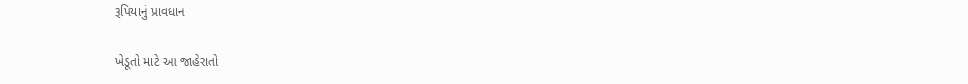રૂપિયાનું પ્રાવધાન

ખેડૂતો માટે આ જાહેરાતો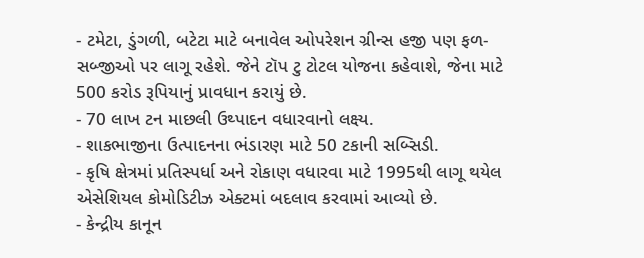- ટમેટા, ડુંગળી, બટેટા માટે બનાવેલ ઓપરેશન ગ્રીન્સ હજી પણ ફળ-સબ્જીઓ પર લાગૂ રહેશે. જેને ટૉપ ટુ ટોટલ યોજના કહેવાશે, જેના માટે 500 કરોડ રૂપિયાનું પ્રાવધાન કરાયું છે.
- 70 લાખ ટન માછલી ઉથ્પાદન વધારવાનો લક્ષ્ય.
- શાકભાજીના ઉત્પાદનના ભંડારણ માટે 50 ટકાની સબ્સિડી.
- કૃષિ ક્ષેત્રમાં પ્રતિસ્પર્ધા અને રોકાણ વધારવા માટે 1995થી લાગૂ થયેલ એસેશિયલ કોમોડિટીઝ એક્ટમાં બદલાવ કરવામાં આવ્યો છે.
- કેન્દ્રીય કાનૂન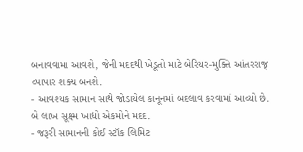બનાવવામા આવશે, જેની મદદથી ખેડૂતો માટે બેરિયર-મુક્તિ આંતરરાજ્ વ્પાપાર શક્ય બનશે.
- આવશ્યક સામાન સાથે જોડાયેલ કાનૂનમાં બદલાવ કરવામાં આવ્યો છે. બે લાખ સૂક્ષ્મ ખાદ્યો એકમોને મદદ.
- જરૂરી સામાનની કોઈ સ્ટૉક લિમિટ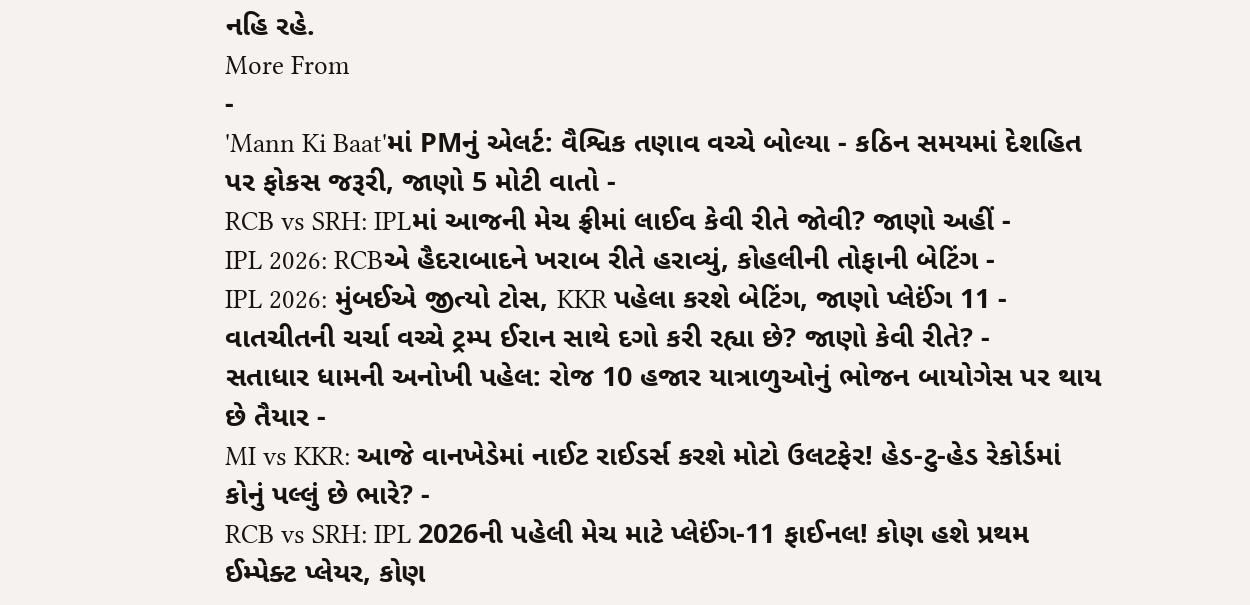નહિ રહે.
More From
-
'Mann Ki Baat'માં PMનું એલર્ટ: વૈશ્વિક તણાવ વચ્ચે બોલ્યા - કઠિન સમયમાં દેશહિત પર ફોકસ જરૂરી, જાણો 5 મોટી વાતો -
RCB vs SRH: IPLમાં આજની મેચ ફ્રીમાં લાઈવ કેવી રીતે જોવી? જાણો અહીં -
IPL 2026: RCBએ હૈદરાબાદને ખરાબ રીતે હરાવ્યું, કોહલીની તોફાની બેટિંગ -
IPL 2026: મુંબઈએ જીત્યો ટોસ, KKR પહેલા કરશે બેટિંગ, જાણો પ્લેઈંગ 11 -
વાતચીતની ચર્ચા વચ્ચે ટ્રમ્પ ઈરાન સાથે દગો કરી રહ્યા છે? જાણો કેવી રીતે? -
સતાધાર ધામની અનોખી પહેલ: રોજ 10 હજાર યાત્રાળુઓનું ભોજન બાયોગેસ પર થાય છે તૈયાર -
MI vs KKR: આજે વાનખેડેમાં નાઈટ રાઈડર્સ કરશે મોટો ઉલટફેર! હેડ-ટુ-હેડ રેકોર્ડમાં કોનું પલ્લું છે ભારે? -
RCB vs SRH: IPL 2026ની પહેલી મેચ માટે પ્લેઈંગ-11 ફાઈનલ! કોણ હશે પ્રથમ ઈમ્પેક્ટ પ્લેયર, કોણ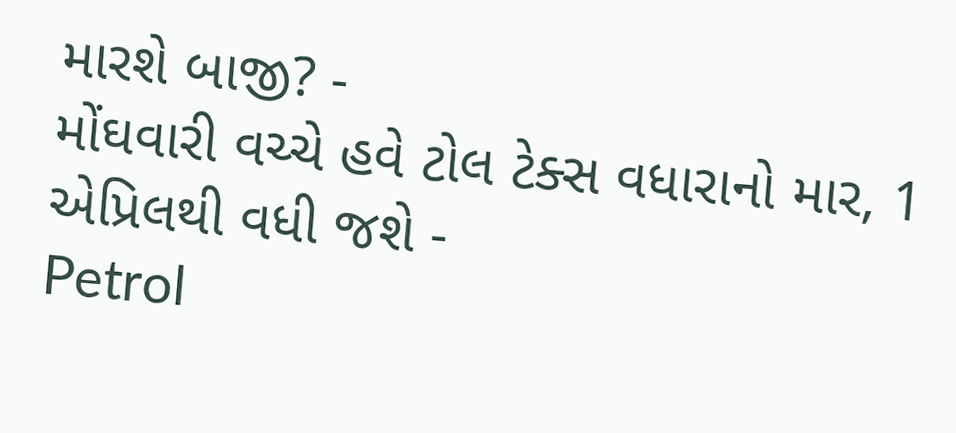મારશે બાજી? -
મોંઘવારી વચ્ચે હવે ટોલ ટેક્સ વધારાનો માર, 1 એપ્રિલથી વધી જશે -
Petrol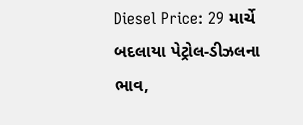Diesel Price: 29 માર્ચે બદલાયા પેટ્રોલ-ડીઝલના ભાવ,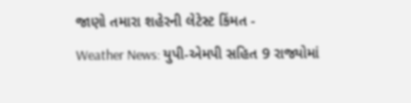જાણો તમારા શહેરની લેટેસ્ટ કિંમત -
Weather News: યુપી-એમપી સહિત 9 રાજ્યોમાં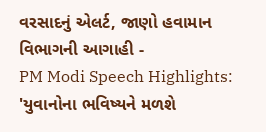વરસાદનું એલર્ટ, જાણો હવામાન વિભાગની આગાહી -
PM Modi Speech Highlights: 'યુવાનોના ભવિષ્યને મળશે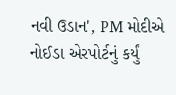નવી ઉડાન', PM મોદીએ નોઈડા એરપોર્ટનું કર્યું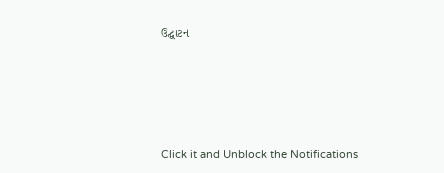ઉદ્ઘાટન






Click it and Unblock the Notifications